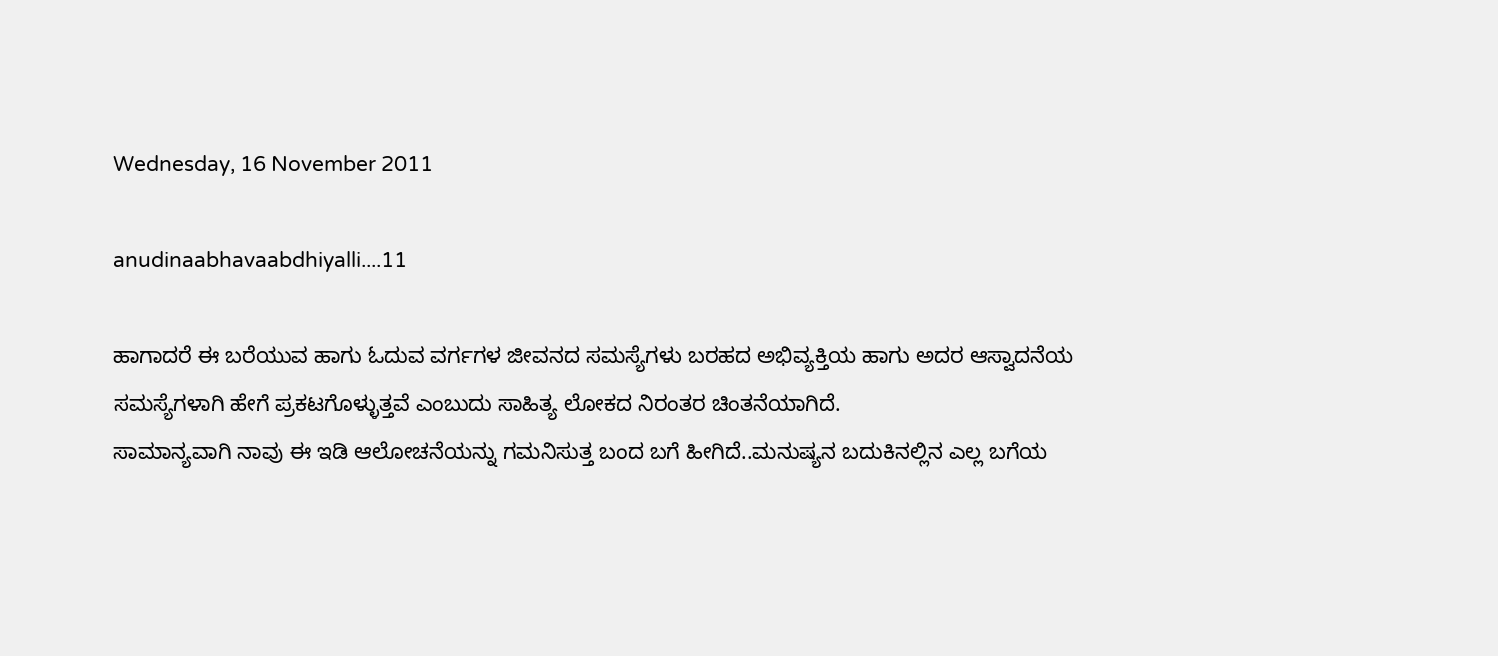Wednesday, 16 November 2011

anudinaabhavaabdhiyalli....11

ಹಾಗಾದರೆ ಈ ಬರೆಯುವ ಹಾಗು ಓದುವ ವರ್ಗಗಳ ಜೀವನದ ಸಮಸ್ಯೆಗಳು ಬರಹದ ಅಭಿವ್ಯಕ್ತಿಯ ಹಾಗು ಅದರ ಆಸ್ವಾದನೆಯ
ಸಮಸ್ಯೆಗಳಾಗಿ ಹೇಗೆ ಪ್ರಕಟಗೊಳ್ಳುತ್ತವೆ ಎಂಬುದು ಸಾಹಿತ್ಯ ಲೋಕದ ನಿರಂತರ ಚಿಂತನೆಯಾಗಿದೆ.
ಸಾಮಾನ್ಯವಾಗಿ ನಾವು ಈ ಇಡಿ ಆಲೋಚನೆಯನ್ನು ಗಮನಿಸುತ್ತ ಬಂದ ಬಗೆ ಹೀಗಿದೆ..ಮನುಷ್ಯನ ಬದುಕಿನಲ್ಲಿನ ಎಲ್ಲ ಬಗೆಯ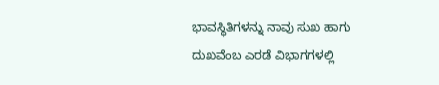ಭಾವಸ್ಥಿತಿಗಳನ್ನು ನಾವು ಸುಖ ಹಾಗು ದುಖವೆಂಬ ಎರಡೆ ವಿಭಾಗಗಳಲ್ಲಿ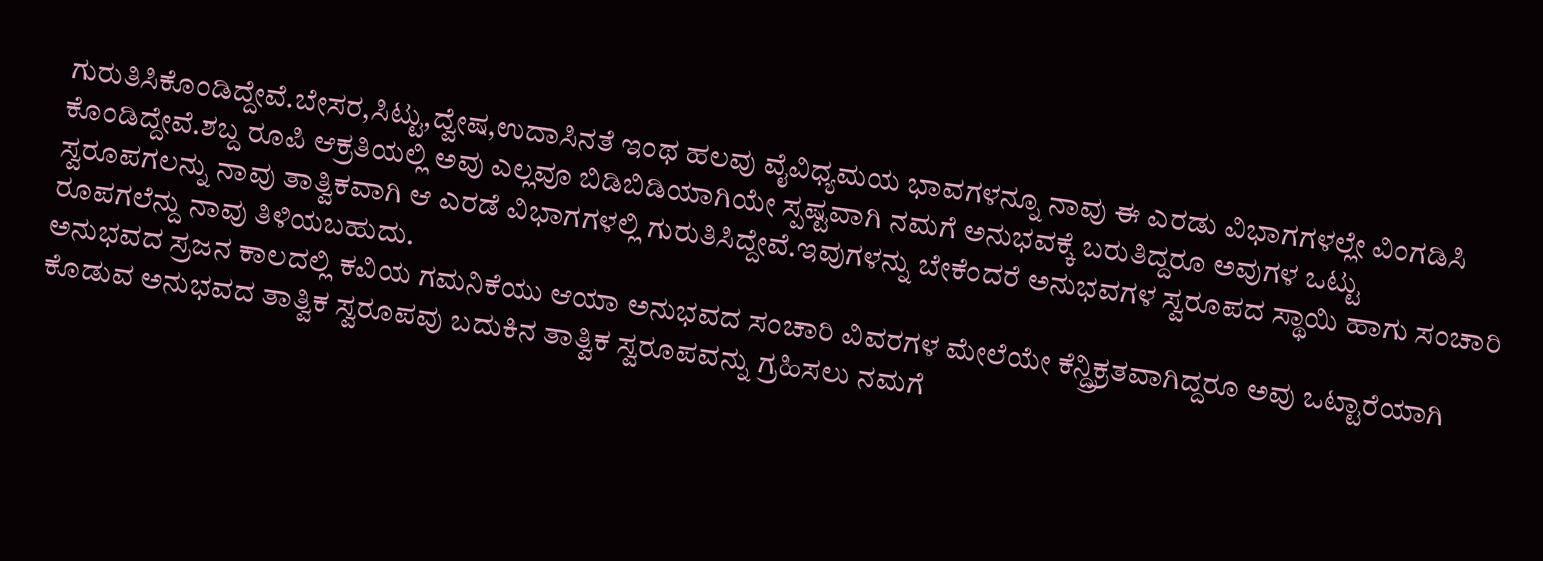ಗುರುತಿಸಿಕೊಂಡಿದ್ದೇವೆ.ಬೇಸರ,ಸಿಟ್ಟು,ದ್ವೇಷ,ಉದಾಸಿನತೆ ಇಂಥ ಹಲವು ವೈವಿಧ್ಯಮಯ ಭಾವಗಳನ್ನೂ ನಾವು ಈ ಎರಡು ವಿಭಾಗಗಳಲ್ಲೇ ವಿಂಗಡಿಸಿ ಕೊಂಡಿದ್ದೇವೆ.ಶಬ್ದ ರೂಪಿ ಆಕ್ರತಿಯಲ್ಲಿ ಅವು ಎಲ್ಲವೂ ಬಿಡಿಬಿಡಿಯಾಗಿಯೇ ಸ್ಪಷ್ಟವಾಗಿ ನಮಗೆ ಅನುಭವಕ್ಕೆ ಬರುತಿದ್ದರೂ ಅವುಗಳ ಒಟ್ಟು ಸ್ವರೂಪಗಲನ್ನು ನಾವು ತಾತ್ವಿಕವಾಗಿ ಆ ಎರಡೆ ವಿಭಾಗಗಳಲ್ಲಿ ಗುರುತಿಸಿದ್ದೇವೆ.ಇವುಗಳನ್ನು ಬೇಕೆಂದರೆ ಅನುಭವಗಳ ಸ್ವರೂಪದ ಸ್ಥಾಯಿ ಹಾಗು ಸಂಚಾರಿ ರೂಪಗಲೆನ್ದು ನಾವು ತಿಳಿಯಬಹುದು.
ಅನುಭವದ ಸ್ರಜನ ಕಾಲದಲ್ಲಿ ಕವಿಯ ಗಮನಿಕೆಯು ಆಯಾ ಅನುಭವದ ಸಂಚಾರಿ ವಿವರಗಳ ಮೇಲೆಯೇ ಕೆನ್ದ್ರಿಕ್ರತವಾಗಿದ್ದರೂ ಅವು ಒಟ್ಟಾರೆಯಾಗಿ ಕೊಡುವ ಅನುಭವದ ತಾತ್ವಿಕ ಸ್ವರೂಪವು ಬದುಕಿನ ತಾತ್ವಿಕ ಸ್ವರೂಪವನ್ನು ಗ್ರಹಿಸಲು ನಮಗೆ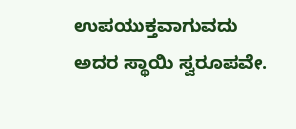ಉಪಯುಕ್ತವಾಗುವದು ಅದರ ಸ್ಥಾಯಿ ಸ್ವರೂಪವೇ.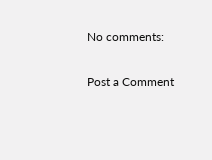No comments:

Post a Comment